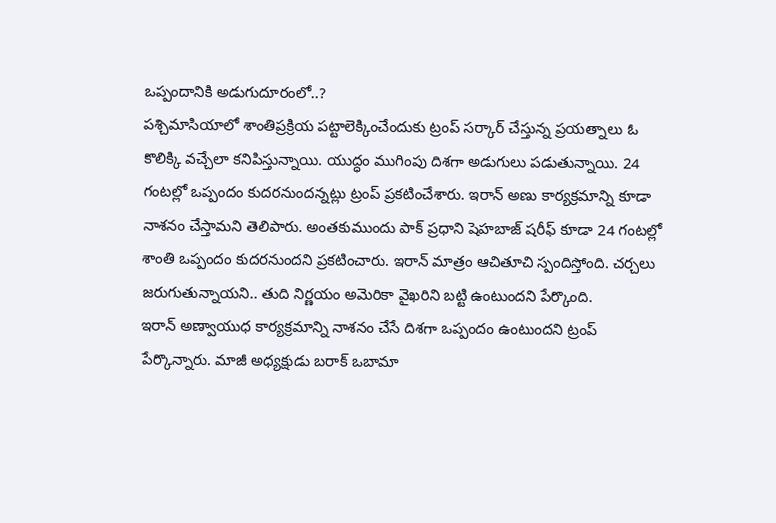ఒప్పందానికి అడుగుదూరంలో..?
పశ్చిమాసియాలో శాంతిప్రక్రియ పట్టాలెక్కించేందుకు ట్రంప్ సర్కార్ చేస్తున్న ప్రయత్నాలు ఓ కొలిక్కి వచ్చేలా కనిపిస్తున్నాయి. యుద్ధం ముగింపు దిశగా అడుగులు పడుతున్నాయి. 24 గంటల్లో ఒప్పందం కుదరనుందన్నట్లు ట్రంప్ ప్రకటించేశారు. ఇరాన్ అణు కార్యక్రమాన్ని కూడా నాశనం చేస్తామని తెలిపారు. అంతకుముందు పాక్ ప్రధాని షెహబాజ్ షరీఫ్ కూడా 24 గంటల్లో శాంతి ఒప్పందం కుదరనుందని ప్రకటించారు. ఇరాన్ మాత్రం ఆచితూచి స్పందిస్తోంది. చర్చలు జరుగుతున్నాయని.. తుది నిర్ణయం అమెరికా వైఖరిని బట్టి ఉంటుందని పేర్కొంది.
ఇరాన్ అణ్వాయుధ కార్యక్రమాన్ని నాశనం చేసే దిశగా ఒప్పందం ఉంటుందని ట్రంప్ పేర్కొన్నారు. మాజీ అధ్యక్షుడు బరాక్ ఒబామా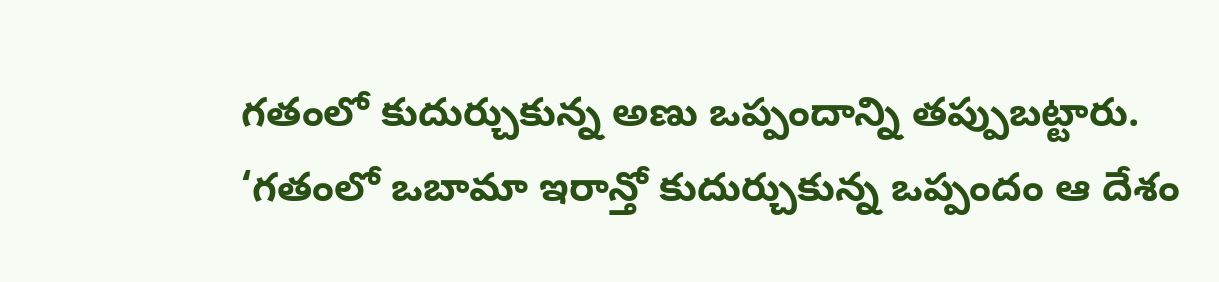గతంలో కుదుర్చుకున్న అణు ఒప్పందాన్ని తప్పుబట్టారు. ‘గతంలో ఒబామా ఇరాన్తో కుదుర్చుకున్న ఒప్పందం ఆ దేశం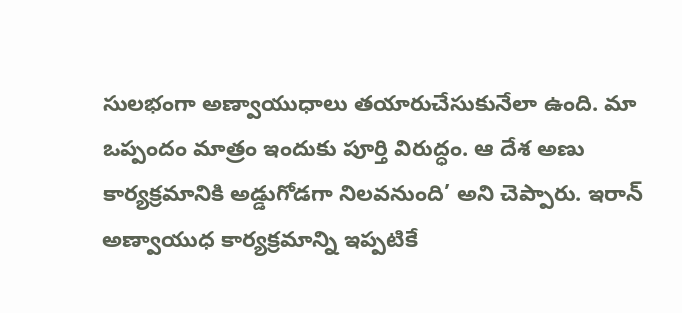సులభంగా అణ్వాయుధాలు తయారుచేసుకునేలా ఉంది. మా ఒప్పందం మాత్రం ఇందుకు పూర్తి విరుద్ధం. ఆ దేశ అణు కార్యక్రమానికి అడ్డుగోడగా నిలవనుంది’ అని చెప్పారు. ఇరాన్ అణ్వాయుధ కార్యక్రమాన్ని ఇప్పటికే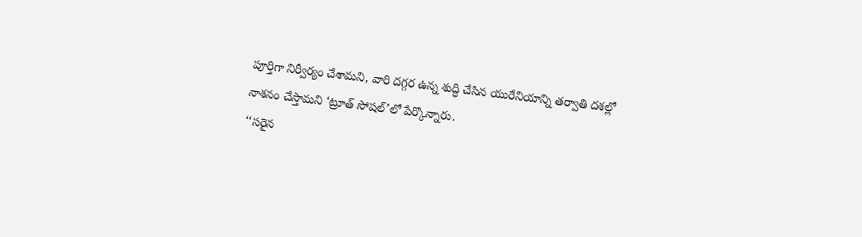పూర్తిగా నిర్వీర్యం చేశామని, వారి దగ్గర ఉన్న శుద్ధి చేసిన యురేనియాన్ని తర్వాతి దశల్లో నాశనం చేస్తామని ‘ట్రూత్ సోషల్’లో పేర్కొన్నారు.
‘‘సరైన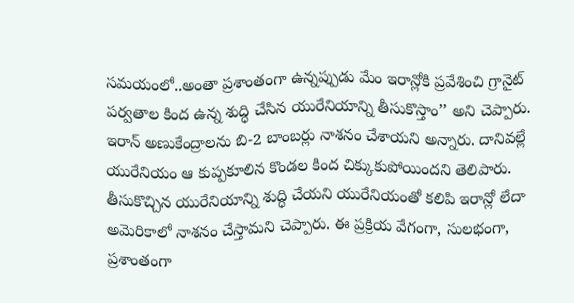సమయంలో..అంతా ప్రశాంతంగా ఉన్నప్పుడు మేం ఇరాన్లోకి ప్రవేశించి గ్రానైట్ పర్వతాల కింద ఉన్న శుద్ధి చేసిన యురేనియాన్ని తీసుకొస్తాం’’ అని చెప్పారు. ఇరాన్ అణుకేంద్రాలను బి-2 బాంబర్లు నాశనం చేశాయని అన్నారు. దానివల్లే యురేనియం ఆ కుప్పకూలిన కొండల కింద చిక్కుకుపోయిందని తెలిపారు. తీసుకొచ్చిన యురేనియాన్ని శుద్ధి చేయని యురేనియంతో కలిపి ఇరాన్లో లేదా అమెరికాలో నాశనం చేస్తామని చెప్పారు. ఈ ప్రక్రియ వేగంగా, సులభంగా, ప్రశాంతంగా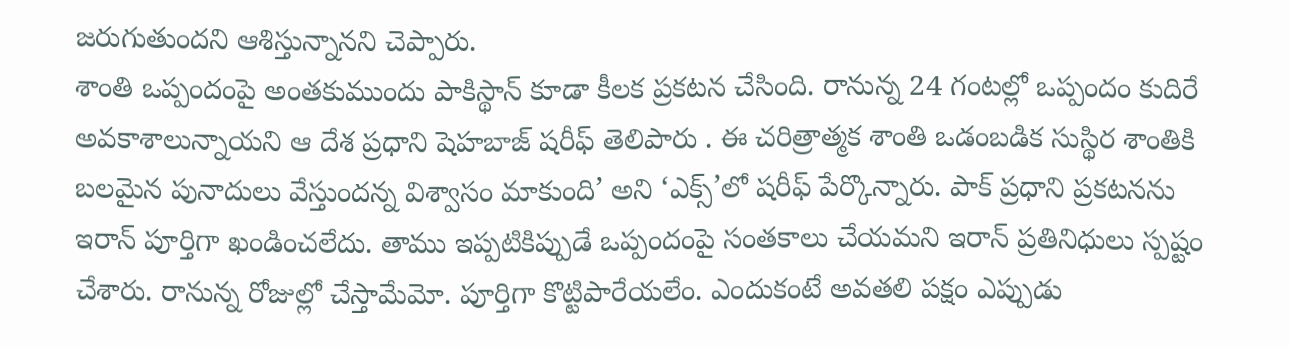జరుగుతుందని ఆశిస్తున్నానని చెప్పారు.
శాంతి ఒప్పందంపై అంతకుముందు పాకిస్థాన్ కూడా కీలక ప్రకటన చేసింది. రానున్న 24 గంటల్లో ఒప్పందం కుదిరే అవకాశాలున్నాయని ఆ దేశ ప్రధాని షెహబాజ్ షరీఫ్ తెలిపారు . ఈ చరిత్రాత్మక శాంతి ఒడంబడిక సుస్థిర శాంతికి బలమైన పునాదులు వేస్తుందన్న విశ్వాసం మాకుంది’ అని ‘ఎక్స్’లో షరీఫ్ పేర్కొన్నారు. పాక్ ప్రధాని ప్రకటనను ఇరాన్ పూర్తిగా ఖండించలేదు. తాము ఇప్పటికిప్పుడే ఒప్పందంపై సంతకాలు చేయమని ఇరాన్ ప్రతినిధులు స్పష్టం చేశారు. రానున్న రోజుల్లో చేస్తామేమో. పూర్తిగా కొట్టిపారేయలేం. ఎందుకంటే అవతలి పక్షం ఎప్పుడు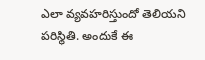ఎలా వ్యవహరిస్తుందో తెలియని పరిస్థితి. అందుకే ఈ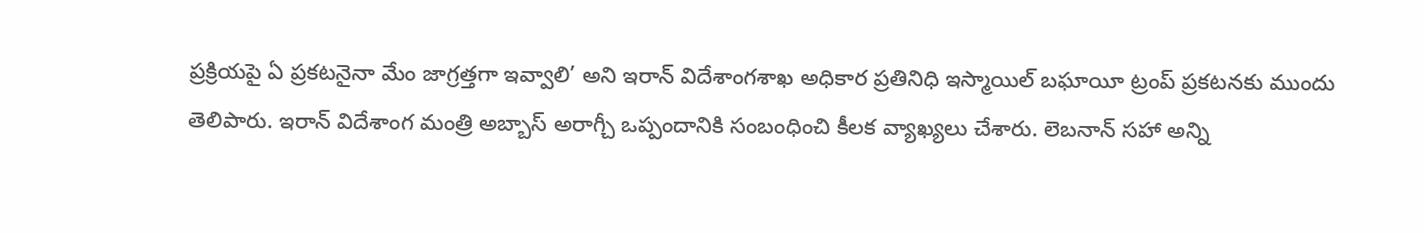ప్రక్రియపై ఏ ప్రకటనైనా మేం జాగ్రత్తగా ఇవ్వాలి’ అని ఇరాన్ విదేశాంగశాఖ అధికార ప్రతినిధి ఇస్మాయిల్ బఘాయీ ట్రంప్ ప్రకటనకు ముందు తెలిపారు. ఇరాన్ విదేశాంగ మంత్రి అబ్బాస్ అరాగ్చీ ఒప్పందానికి సంబంధించి కీలక వ్యాఖ్యలు చేశారు. లెబనాన్ సహా అన్ని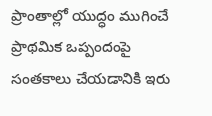ప్రాంతాల్లో యుద్ధం ముగించే ప్రాథమిక ఒప్పందంపై సంతకాలు చేయడానికి ఇరు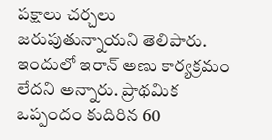పక్షాలు చర్చలు జరుపుతున్నాయని తెలిపారు. ఇందులో ఇరాన్ అణు కార్యక్రమం లేదని అన్నారు. ప్రాథమిక ఒప్పందం కుదిరిన 60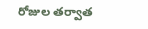రోజుల తర్వాత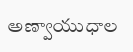అణ్వాయుధాల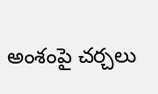అంశంపై చర్చలు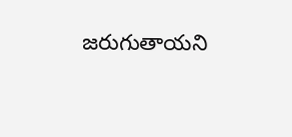జరుగుతాయని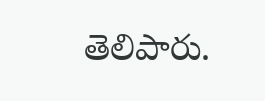తెలిపారు.